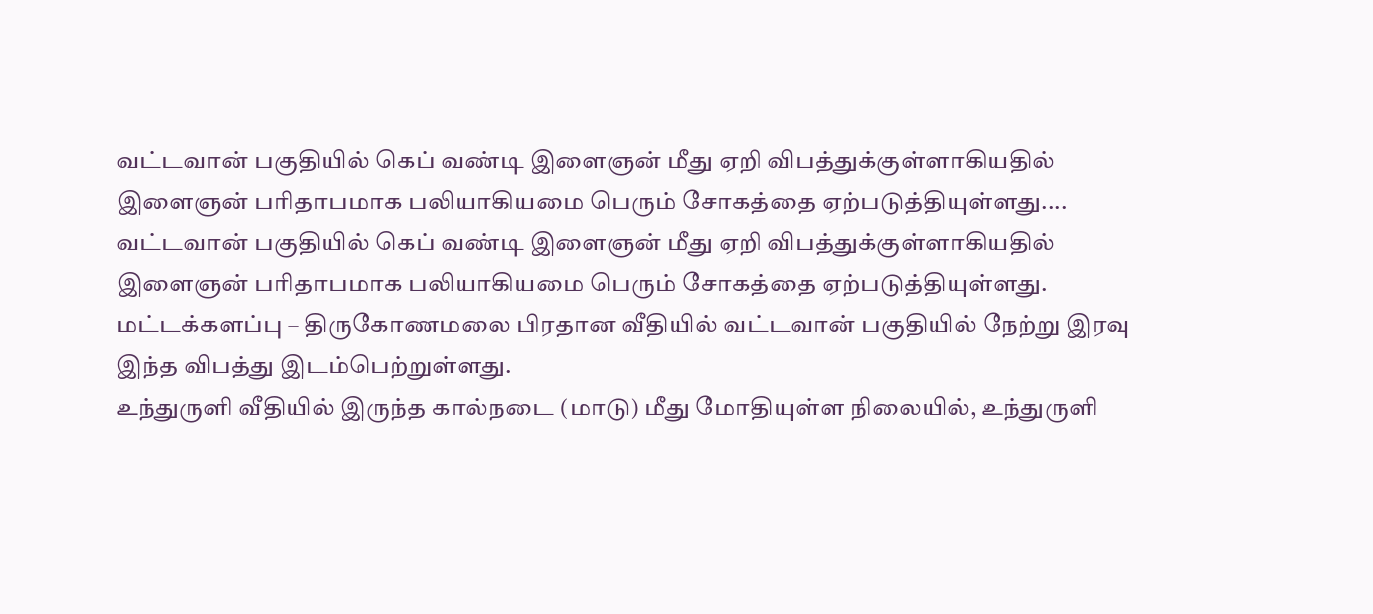வட்டவான் பகுதியில் கெப் வண்டி இளைஞன் மீது ஏறி விபத்துக்குள்ளாகியதில் இளைஞன் பரிதாபமாக பலியாகியமை பெரும் சோகத்தை ஏற்படுத்தியுள்ளது....
வட்டவான் பகுதியில் கெப் வண்டி இளைஞன் மீது ஏறி விபத்துக்குள்ளாகியதில் இளைஞன் பரிதாபமாக பலியாகியமை பெரும் சோகத்தை ஏற்படுத்தியுள்ளது.
மட்டக்களப்பு – திருகோணமலை பிரதான வீதியில் வட்டவான் பகுதியில் நேற்று இரவு இந்த விபத்து இடம்பெற்றுள்ளது.
உந்துருளி வீதியில் இருந்த கால்நடை (மாடு) மீது மோதியுள்ள நிலையில், உந்துருளி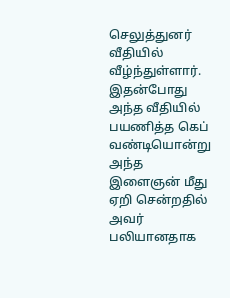செலுத்துனர் வீதியில் வீழ்ந்துள்ளார்.
இதன்போது அந்த வீதியில் பயணித்த கெப் வண்டியொன்று அந்த இளைஞன் மீது ஏறி சென்றதில் அவர் பலியானதாக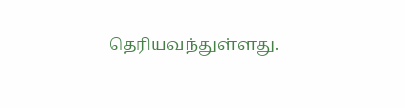தெரியவந்துள்ளது.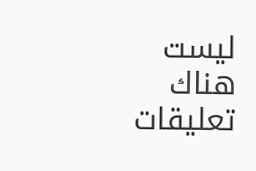ليست هناك تعليقات